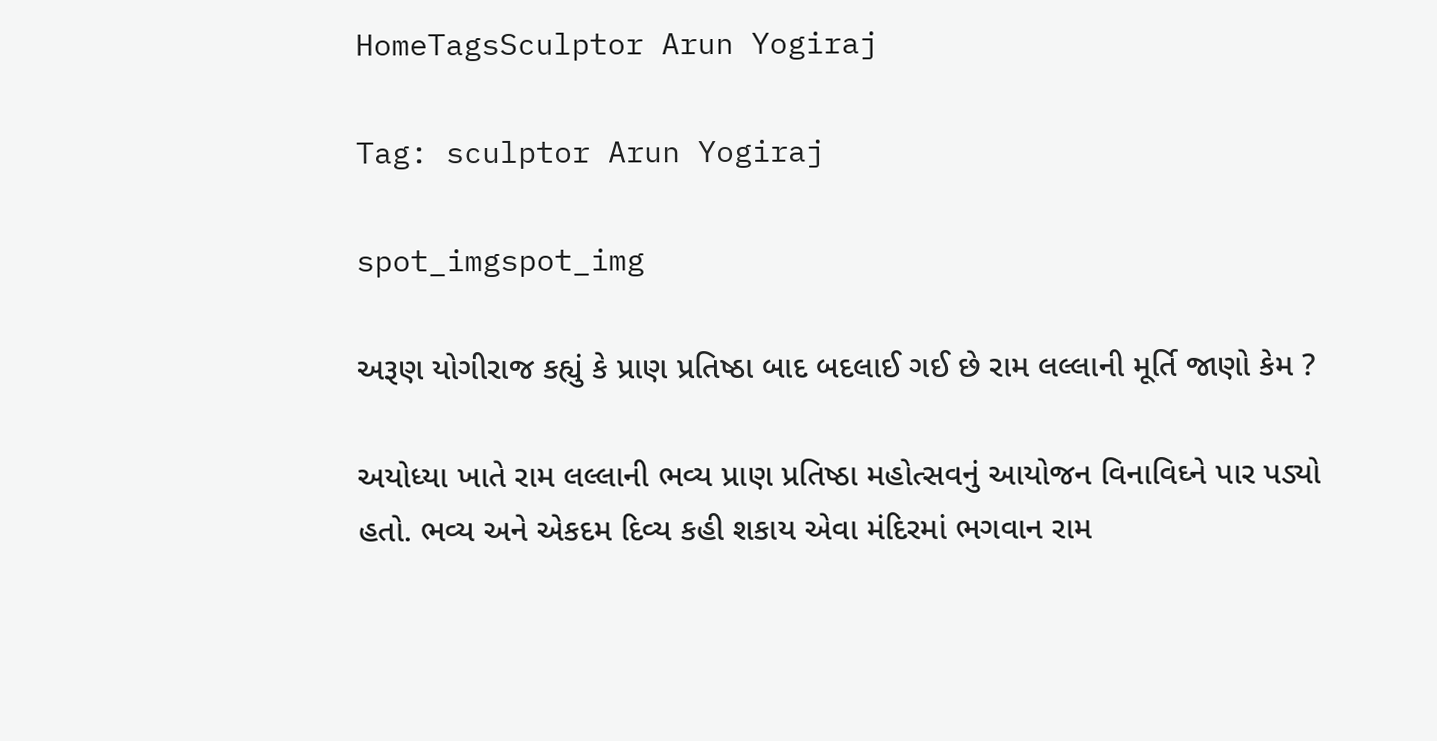HomeTagsSculptor Arun Yogiraj

Tag: sculptor Arun Yogiraj

spot_imgspot_img

અરૂણ યોગીરાજ કહ્યું કે પ્રાણ પ્રતિષ્ઠા બાદ બદલાઈ ગઈ છે રામ લલ્લાની મૂર્તિ જાણો કેમ ?

અયોધ્યા ખાતે રામ લલ્લાની ભવ્ય પ્રાણ પ્રતિષ્ઠા મહોત્સવનું આયોજન વિનાવિઘ્ને પાર પડ્યો હતો. ભવ્ય અને એકદમ દિવ્ય કહી શકાય એવા મંદિરમાં ભગવાન રામ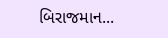બિરાજમાન...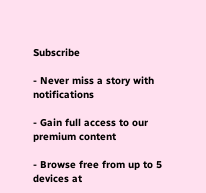Subscribe

- Never miss a story with notifications

- Gain full access to our premium content

- Browse free from up to 5 devices at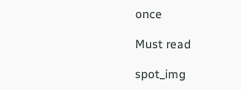once

Must read

spot_img